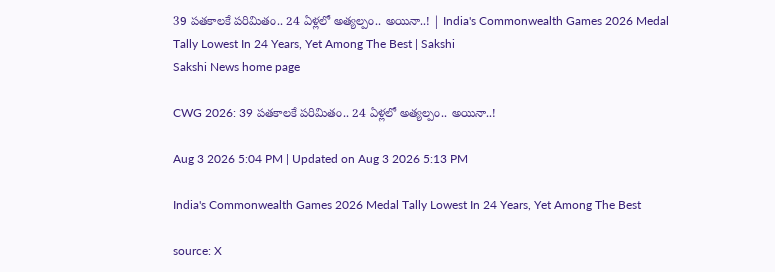39 పతకాలకే పరిమితం.. 24 ఏళ్లలో అత్యల్పం.. అయినా..! | India's Commonwealth Games 2026 Medal Tally Lowest In 24 Years, Yet Among The Best | Sakshi
Sakshi News home page

CWG 2026: 39 పతకాలకే పరిమితం.. 24 ఏళ్లలో అత్యల్పం.. అయినా..!

Aug 3 2026 5:04 PM | Updated on Aug 3 2026 5:13 PM

India's Commonwealth Games 2026 Medal Tally Lowest In 24 Years, Yet Among The Best

source: X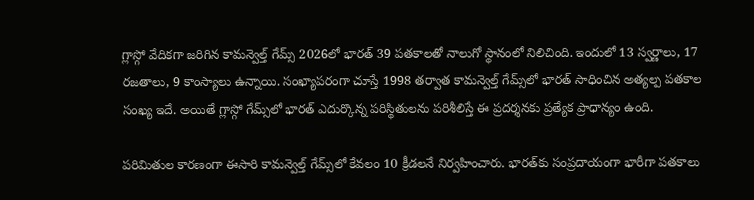గ్లాస్గో వేదికగా జరిగిన కామన్వెల్త్ గేమ్స్‌ 2026లో భారత్‌ 39 పతకాలతో నాలుగో స్థానంలో నిలిచింది. ఇందులో 13 స్వర్ణాలు, 17 రజతాలు, 9 కాంస్యాలు ఉన్నాయి. సంఖ్యాపరంగా చూస్తే 1998 తర్వాత కామన్వెల్త్ గేమ్స్‌లో భారత్‌ సాధించిన అత్యల్ప పతకాల సంఖ్య ఇదే. అయితే గ్లాస్గో గేమ్స్‌లో భారత్‌ ఎదుర్కొన్న పరిస్థితులను పరిశీలిస్తే ఈ ప్రదర్శనకు ప్రత్యేక ప్రాధాన్యం ఉంది.

పరిమితుల కారణంగా ఈసారి కామన్వెల్త్ గేమ్స్‌లో కేవలం 10 క్రీడలనే నిర్వహించారు. భారత్‌కు సంప్రదాయంగా భారీగా పతకాలు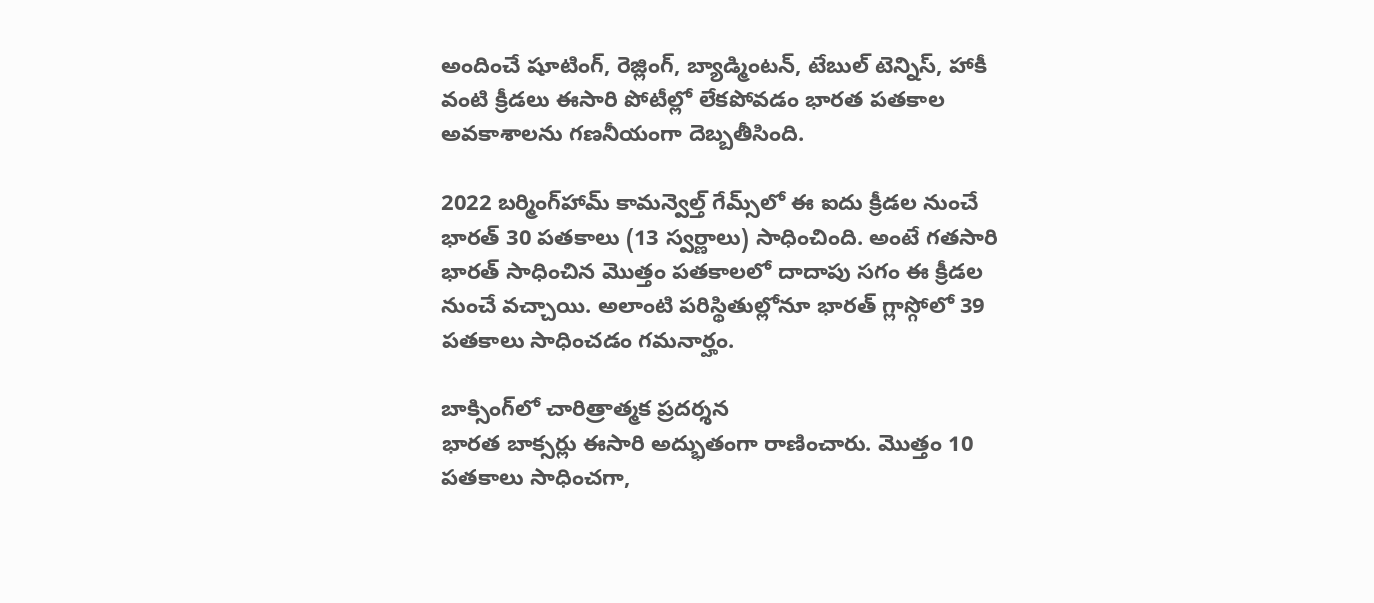అందించే షూటింగ్, రెజ్లింగ్, బ్యాడ్మింటన్, టేబుల్ టెన్నిస్, హాకీ వంటి క్రీడలు ఈసారి పోటీల్లో లేకపోవడం భారత పతకాల అవకాశాలను గణనీయంగా దెబ్బతీసింది.

2022 బర్మింగ్‌హామ్‌ కామన్వెల్త్ గేమ్స్‌లో ఈ ఐదు క్రీడల నుంచే భారత్‌ 30 పతకాలు (13 స్వర్ణాలు) సాధించింది. అంటే గతసారి భారత్‌ సాధించిన మొత్తం పతకాలలో దాదాపు సగం ఈ క్రీడల నుంచే వచ్చాయి. అలాంటి పరిస్థితుల్లోనూ భారత్‌ గ్లాస్గోలో 39 పతకాలు సాధించడం గమనార్హం.

బాక్సింగ్‌లో చారిత్రాత్మక ప్రదర్శన
భారత బాక్సర్లు ఈసారి అద్భుతంగా రాణించారు. మొత్తం 10 పతకాలు సాధించగా,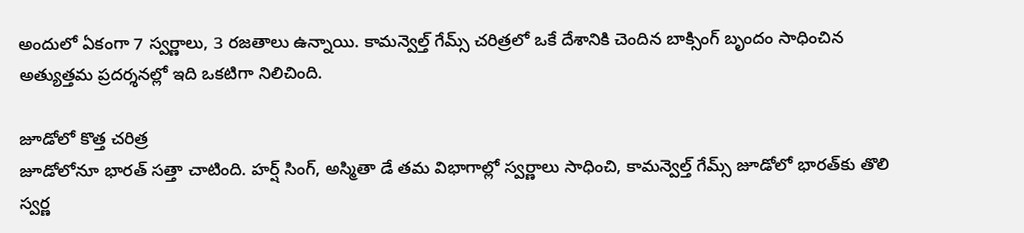అందులో ఏకంగా 7 స్వర్ణాలు, 3 రజతాలు ఉన్నాయి. కామన్వెల్త్ గేమ్స్ చరిత్రలో ఒకే దేశానికి చెందిన బాక్సింగ్ బృందం సాధించిన అత్యుత్తమ ప్రదర్శనల్లో ఇది ఒకటిగా నిలిచింది.

జూడోలో కొత్త చరిత్ర
జూడోలోనూ భారత్‌ సత్తా చాటింది. హర్ష్ సింగ్, అస్మితా డే తమ విభాగాల్లో స్వర్ణాలు సాధించి, కామన్వెల్త్ గేమ్స్‌ జూడోలో భారత్‌కు తొలి స్వర్ణ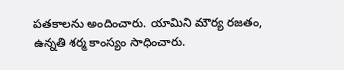పతకాలను అందించారు. యామిని మౌర్య రజతం, ఉన్నతి శర్మ కాంస్యం సాధించారు.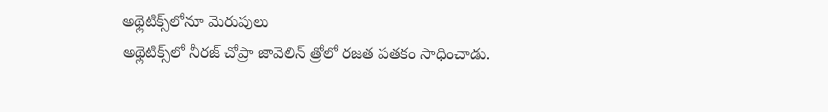అథ్లెటిక్స్‌లోనూ మెరుపులు
అథ్లెటిక్స్‌లో నీరజ్ చోప్రా జావెలిన్ త్రోలో రజత పతకం సాధించాడు.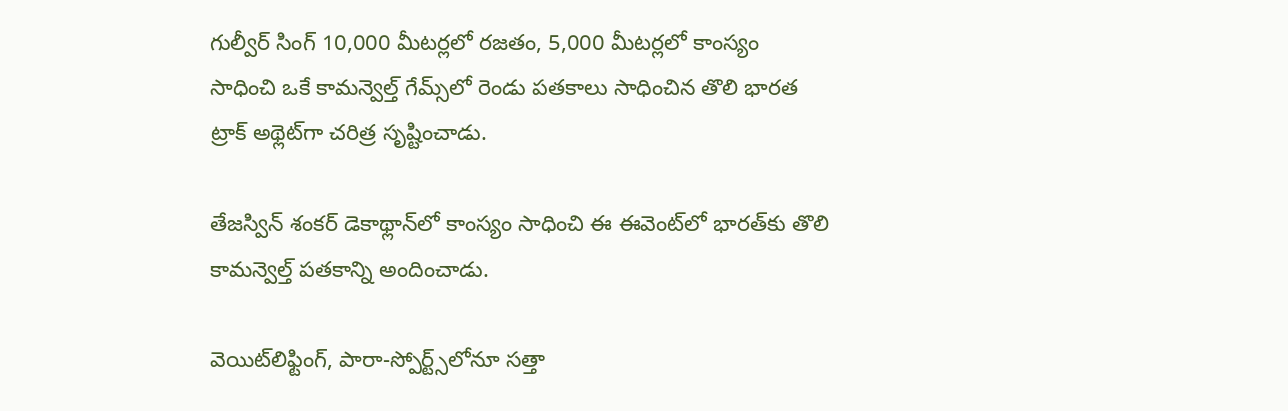గుల్వీర్ సింగ్ 10,000 మీటర్లలో రజతం, 5,000 మీటర్లలో కాంస్యం సాధించి ఒకే కామన్వెల్త్ గేమ్స్‌లో రెండు పతకాలు సాధించిన తొలి భారత ట్రాక్ అథ్లెట్‌గా చరిత్ర సృష్టించాడు.

తేజస్విన్ శంకర్ డెకాథ్లాన్‌లో కాంస్యం సాధించి ఈ ఈవెంట్‌లో భారత్‌కు తొలి కామన్వెల్త్ పతకాన్ని అందించాడు.

వెయిట్‌లిఫ్టింగ్‌, పారా-స్పోర్ట్స్‌లోనూ సత్తా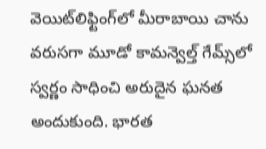వెయిట్‌లిఫ్టింగ్‌లో మీరాబాయి చాను వరుసగా మూడో కామన్వెల్త్ గేమ్స్‌లో స్వర్ణం సాధించి అరుదైన ఘనత అందుకుంది. భారత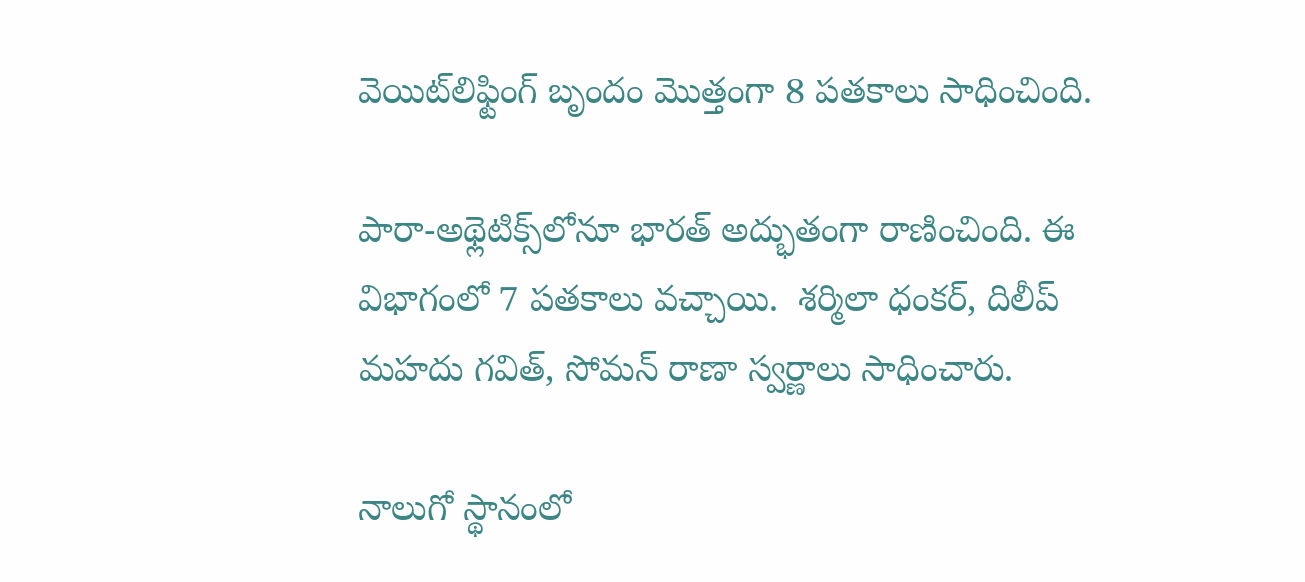వెయిట్‌లిఫ్టింగ్ బృందం మొత్తంగా 8 పతకాలు సాధించింది.

పారా-అథ్లెటిక్స్‌లోనూ భారత్‌ అద్భుతంగా రాణించింది. ఈ విభాగంలో 7 పతకాలు వచ్చాయి.  శర్మిలా ధంకర్, దిలీప్ మహదు గవిత్, సోమన్ రాణా స్వర్ణాలు సాధించారు.

నాలుగో స్థానంలో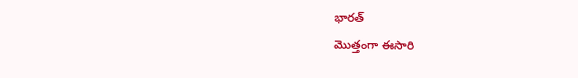భారత్‌
మొత్తంగా ఈసారి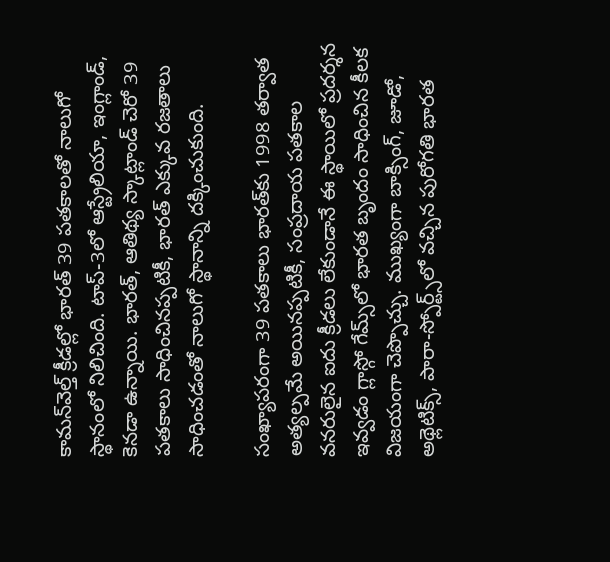కామన్‌వెల్త్‌ క్రీడల్లో భారత్‌ 39 పతకాలతో నాలుగో స్థానంలో నిలిచింది. టాప్‌-3లో ఆస్ట్రేలియా, ఇంగ్లాండ్‌, కెనడా ఉన్నాయి. భారత్‌, ఆతిథ్య స్కాట్లాండ్‌ చెరో 39 పతకాలు సాధించినప్పటికీ, భారత్‌ ఎక్కువ రజతాలు సాధించడంతో నాలుగో స్థానాన్ని దక్కించుకుంది.

సంఖ్యాపరంగా 39 పతకాలు భారత్‌కు 1998 తర్వాత అత్యల్పమే అయినప్పటికీ, సంప్రదాయ పతకాల వనరులైన ఐదు క్రీడలు లేకుండానే ఈ స్థాయిలో ప్రదర్శన ఇవ్వడం గ్లాస్గో గేమ్స్‌లో భారత బృందం సాధించిన కీలక విజయంగా చెప్పొచ్చు. ముఖ్యంగా బాక్సింగ్‌, జూడో, అథ్లెటిక్స్‌, పారా-స్పోర్ట్స్‌లో వచ్చిన పురోగతి భారత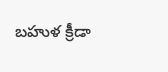బహుళ క్రీడా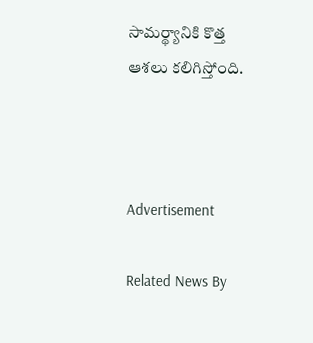సామర్థ్యానికి కొత్త ఆశలు కలిగిస్తోంది.



Advertisement

Related News By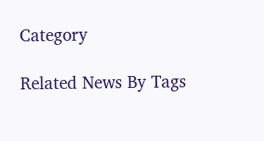Category

Related News By Tags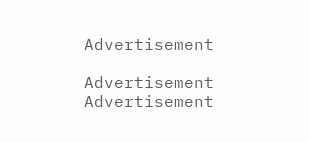Advertisement

Advertisement
Advertisement